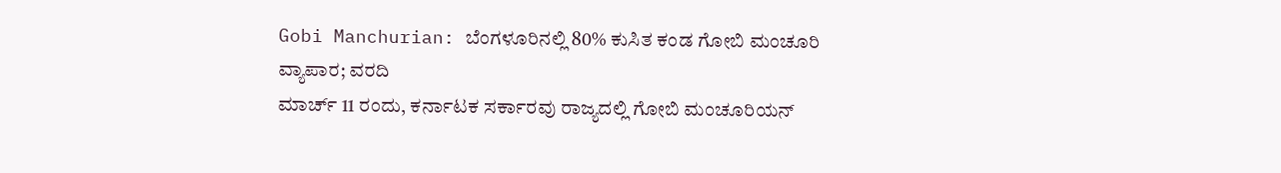Gobi Manchurian: ಬೆಂಗಳೂರಿನಲ್ಲಿ 80% ಕುಸಿತ ಕಂಡ ಗೋಬಿ ಮಂಚೂರಿ ವ್ಯಾಪಾರ; ವರದಿ
ಮಾರ್ಚ್ 11 ರಂದು, ಕರ್ನಾಟಕ ಸರ್ಕಾರವು ರಾಜ್ಯದಲ್ಲಿ ಗೋಬಿ ಮಂಚೂರಿಯನ್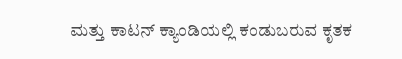ಮತ್ತು ಕಾಟನ್ ಕ್ಯಾಂಡಿಯಲ್ಲಿ ಕಂಡುಬರುವ ಕೃತಕ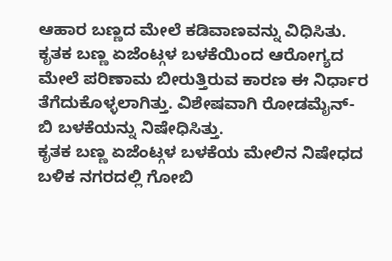ಆಹಾರ ಬಣ್ಣದ ಮೇಲೆ ಕಡಿವಾಣವನ್ನು ವಿಧಿಸಿತು. ಕೃತಕ ಬಣ್ಣ ಏಜೆಂಟ್ಗಳ ಬಳಕೆಯಿಂದ ಆರೋಗ್ಯದ ಮೇಲೆ ಪರಿಣಾಮ ಬೀರುತ್ತಿರುವ ಕಾರಣ ಈ ನಿರ್ಧಾರ ತೆಗೆದುಕೊಳ್ಳಲಾಗಿತ್ತು. ವಿಶೇಷವಾಗಿ ರೋಡಮೈನ್-ಬಿ ಬಳಕೆಯನ್ನು ನಿಷೇಧಿಸಿತ್ತು.
ಕೃತಕ ಬಣ್ಣ ಏಜೆಂಟ್ಗಳ ಬಳಕೆಯ ಮೇಲಿನ ನಿಷೇಧದ ಬಳಿಕ ನಗರದಲ್ಲಿ ಗೋಬಿ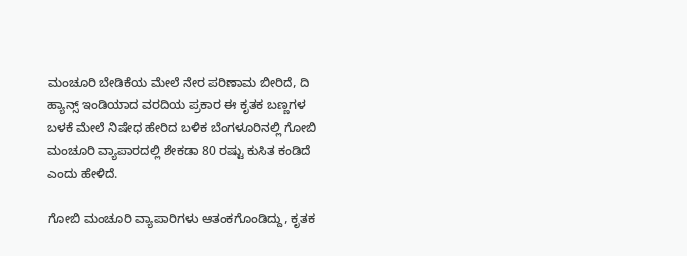ಮಂಚೂರಿ ಬೇಡಿಕೆಯ ಮೇಲೆ ನೇರ ಪರಿಣಾಮ ಬೀರಿದೆ, ದಿ ಹ್ಯಾನ್ಸ್ ಇಂಡಿಯಾದ ವರದಿಯ ಪ್ರಕಾರ ಈ ಕೃತಕ ಬಣ್ಣಗಳ ಬಳಕೆ ಮೇಲೆ ನಿಷೇಧ ಹೇರಿದ ಬಳಿಕ ಬೆಂಗಳೂರಿನಲ್ಲಿ ಗೋಬಿ ಮಂಚೂರಿ ವ್ಯಾಪಾರದಲ್ಲಿ ಶೇಕಡಾ 80 ರಷ್ಟು ಕುಸಿತ ಕಂಡಿದೆ ಎಂದು ಹೇಳಿದೆ.

ಗೋಬಿ ಮಂಚೂರಿ ವ್ಯಾಪಾರಿಗಳು ಆತಂಕಗೊಂಡಿದ್ದು, ಕೃತಕ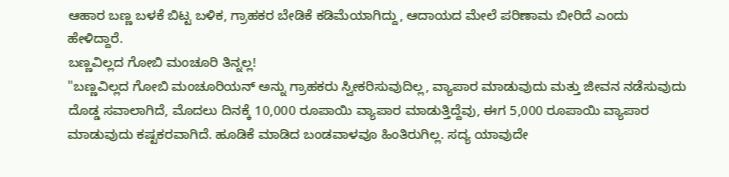ಆಹಾರ ಬಣ್ಣ ಬಳಕೆ ಬಿಟ್ಟ ಬಳಿಕ, ಗ್ರಾಹಕರ ಬೇಡಿಕೆ ಕಡಿಮೆಯಾಗಿದ್ದು, ಆದಾಯದ ಮೇಲೆ ಪರಿಣಾಮ ಬೀರಿದೆ ಎಂದು ಹೇಳಿದ್ದಾರೆ.
ಬಣ್ಣವಿಲ್ಲದ ಗೋಬಿ ಮಂಚೂರಿ ತಿನ್ನಲ್ಲ!
"ಬಣ್ಣವಿಲ್ಲದ ಗೋಬಿ ಮಂಚೂರಿಯನ್ ಅನ್ನು ಗ್ರಾಹಕರು ಸ್ವೀಕರಿಸುವುದಿಲ್ಲ, ವ್ಯಾಪಾರ ಮಾಡುವುದು ಮತ್ತು ಜೀವನ ನಡೆಸುವುದು ದೊಡ್ಡ ಸವಾಲಾಗಿದೆ, ಮೊದಲು ದಿನಕ್ಕೆ 10,000 ರೂಪಾಯಿ ವ್ಯಾಪಾರ ಮಾಡುತ್ತಿದ್ದೆವು, ಈಗ 5,000 ರೂಪಾಯಿ ವ್ಯಾಪಾರ ಮಾಡುವುದು ಕಷ್ಟಕರವಾಗಿದೆ. ಹೂಡಿಕೆ ಮಾಡಿದ ಬಂಡವಾಳವೂ ಹಿಂತಿರುಗಿಲ್ಲ. ಸದ್ಯ ಯಾವುದೇ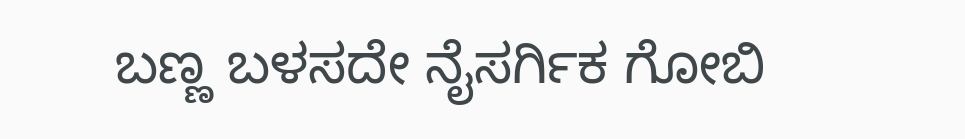ಬಣ್ಣ ಬಳಸದೇ ನೈಸರ್ಗಿಕ ಗೋಬಿ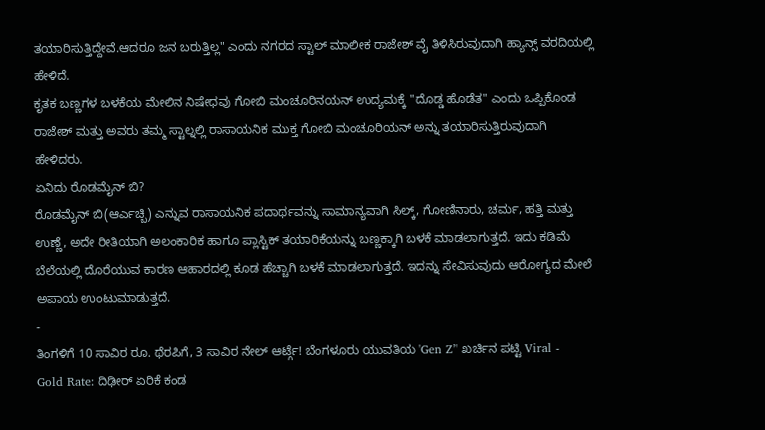ತಯಾರಿಸುತ್ತಿದ್ದೇವೆ.ಆದರೂ ಜನ ಬರುತ್ತಿಲ್ಲ" ಎಂದು ನಗರದ ಸ್ಟಾಲ್ ಮಾಲೀಕ ರಾಜೇಶ್ ವೈ ತಿಳಿಸಿರುವುದಾಗಿ ಹ್ಯಾನ್ಸ್ ವರದಿಯಲ್ಲಿ ಹೇಳಿದೆ.
ಕೃತಕ ಬಣ್ಣಗಳ ಬಳಕೆಯ ಮೇಲಿನ ನಿಷೇಧವು ಗೋಬಿ ಮಂಚೂರಿನಯನ್ ಉದ್ಯಮಕ್ಕೆ "ದೊಡ್ಡ ಹೊಡೆತ" ಎಂದು ಒಪ್ಪಿಕೊಂಡ ರಾಜೇಶ್ ಮತ್ತು ಅವರು ತಮ್ಮ ಸ್ಟಾಲ್ನಲ್ಲಿ ರಾಸಾಯನಿಕ ಮುಕ್ತ ಗೋಬಿ ಮಂಚೂರಿಯನ್ ಅನ್ನು ತಯಾರಿಸುತ್ತಿರುವುದಾಗಿ ಹೇಳಿದರು.
ಏನಿದು ರೊಡಮೈನ್ ಬಿ?
ರೊಡಮೈನ್ ಬಿ(ಆರ್ಎಚ್ಬಿ) ಎನ್ನುವ ರಾಸಾಯನಿಕ ಪದಾರ್ಥವನ್ನು ಸಾಮಾನ್ಯವಾಗಿ ಸಿಲ್ಕ್, ಗೋಣಿನಾರು, ಚರ್ಮ, ಹತ್ತಿ ಮತ್ತು ಉಣ್ಣೆ, ಅದೇ ರೀತಿಯಾಗಿ ಅಲಂಕಾರಿಕ ಹಾಗೂ ಪ್ಲಾಸ್ಟಿಕ್ ತಯಾರಿಕೆಯನ್ನು ಬಣ್ಣಕ್ಕಾಗಿ ಬಳಕೆ ಮಾಡಲಾಗುತ್ತದೆ. ಇದು ಕಡಿಮೆ ಬೆಲೆಯಲ್ಲಿ ದೊರೆಯುವ ಕಾರಣ ಆಹಾರದಲ್ಲಿ ಕೂಡ ಹೆಚ್ಚಾಗಿ ಬಳಕೆ ಮಾಡಲಾಗುತ್ತದೆ. ಇದನ್ನು ಸೇವಿಸುವುದು ಆರೋಗ್ಯದ ಮೇಲೆ ಅಪಾಯ ಉಂಟುಮಾಡುತ್ತದೆ.
-
ತಿಂಗಳಿಗೆ 10 ಸಾವಿರ ರೂ. ಥೆರಪಿಗೆ, 3 ಸಾವಿರ ನೇಲ್ ಆರ್ಟ್ಗೆ! ಬೆಂಗಳೂರು ಯುವತಿಯ 'Gen Z’' ಖರ್ಚಿನ ಪಟ್ಟಿ Viral -
Gold Rate: ದಿಢೀರ್ ಏರಿಕೆ ಕಂಡ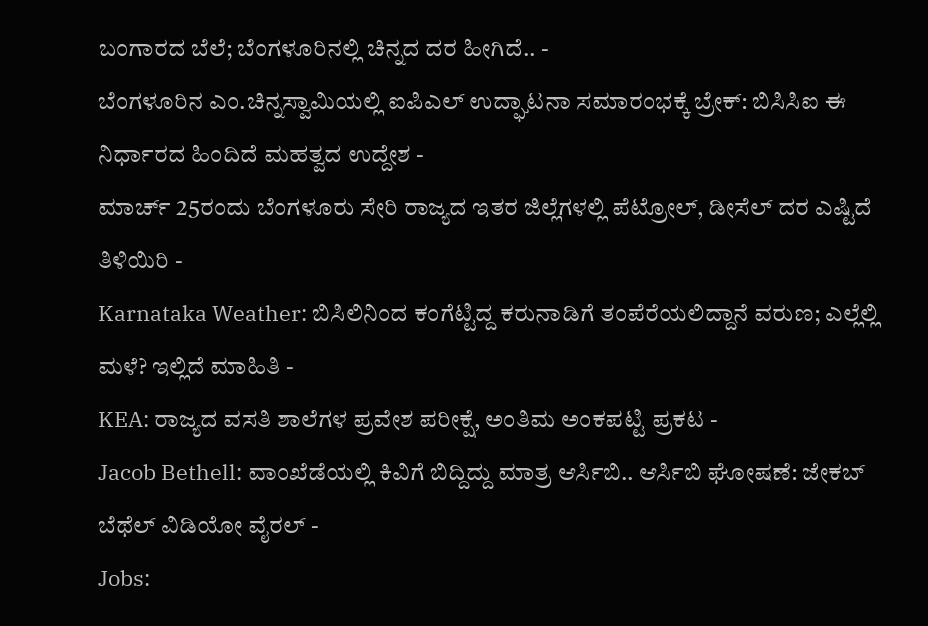ಬಂಗಾರದ ಬೆಲೆ; ಬೆಂಗಳೂರಿನಲ್ಲಿ ಚಿನ್ನದ ದರ ಹೀಗಿದೆ.. -
ಬೆಂಗಳೂರಿನ ಎಂ.ಚಿನ್ನಸ್ವಾಮಿಯಲ್ಲಿ ಐಪಿಎಲ್ ಉದ್ಘಾಟನಾ ಸಮಾರಂಭಕ್ಕೆ ಬ್ರೇಕ್: ಬಿಸಿಸಿಐ ಈ ನಿರ್ಧಾರದ ಹಿಂದಿದೆ ಮಹತ್ವದ ಉದ್ದೇಶ -
ಮಾರ್ಚ್ 25ರಂದು ಬೆಂಗಳೂರು ಸೇರಿ ರಾಜ್ಯದ ಇತರ ಜಿಲ್ಲೆಗಳಲ್ಲಿ ಪೆಟ್ರೋಲ್, ಡೀಸೆಲ್ ದರ ಎಷ್ಟಿದೆ ತಿಳಿಯಿರಿ -
Karnataka Weather: ಬಿಸಿಲಿನಿಂದ ಕಂಗೆಟ್ಟಿದ್ದ ಕರುನಾಡಿಗೆ ತಂಪೆರೆಯಲಿದ್ದಾನೆ ವರುಣ; ಎಲ್ಲೆಲ್ಲಿ ಮಳೆ? ಇಲ್ಲಿದೆ ಮಾಹಿತಿ -
KEA: ರಾಜ್ಯದ ವಸತಿ ಶಾಲೆಗಳ ಪ್ರವೇಶ ಪರೀಕ್ಷೆ, ಅಂತಿಮ ಅಂಕಪಟ್ಟಿ ಪ್ರಕಟ -
Jacob Bethell: ವಾಂಖೆಡೆಯಲ್ಲಿ ಕಿವಿಗೆ ಬಿದ್ದಿದ್ದು ಮಾತ್ರ ಆರ್ಸಿಬಿ.. ಆರ್ಸಿಬಿ ಘೋಷಣೆ: ಜೇಕಬ್ ಬೆಥೆಲ್ ವಿಡಿಯೋ ವೈರಲ್ -
Jobs: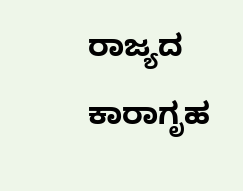ರಾಜ್ಯದ ಕಾರಾಗೃಹ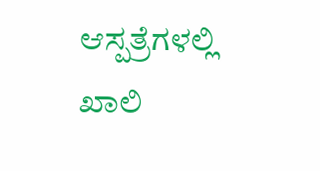ಆಸ್ಪತ್ರೆಗಳಲ್ಲಿ ಖಾಲಿ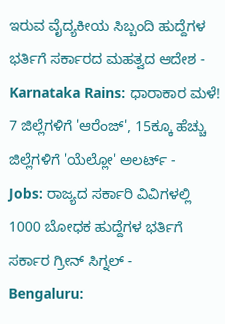ಇರುವ ವೈದ್ಯಕೀಯ ಸಿಬ್ಬಂದಿ ಹುದ್ದೆಗಳ ಭರ್ತಿಗೆ ಸರ್ಕಾರದ ಮಹತ್ವದ ಆದೇಶ -
Karnataka Rains: ಧಾರಾಕಾರ ಮಳೆ! 7 ಜಿಲ್ಲೆಗಳಿಗೆ 'ಆರೆಂಜ್', 15ಕ್ಕೂ ಹೆಚ್ಚು ಜಿಲ್ಲೆಗಳಿಗೆ 'ಯೆಲ್ಲೋ' ಅಲರ್ಟ್ -
Jobs: ರಾಜ್ಯದ ಸರ್ಕಾರಿ ವಿವಿಗಳಲ್ಲಿ 1000 ಬೋಧಕ ಹುದ್ದೆಗಳ ಭರ್ತಿಗೆ ಸರ್ಕಾರ ಗ್ರೀನ್ ಸಿಗ್ನಲ್ -
Bengaluru: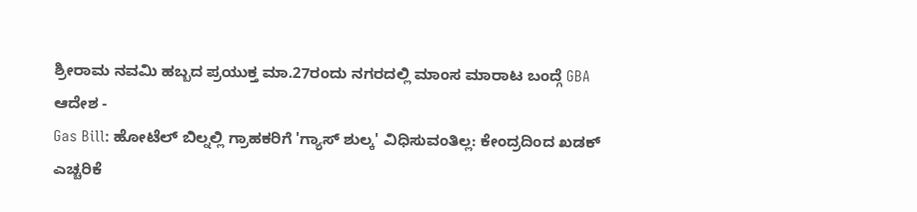ಶ್ರೀರಾಮ ನವಮಿ ಹಬ್ಬದ ಪ್ರಯುಕ್ತ ಮಾ.27ರಂದು ನಗರದಲ್ಲಿ ಮಾಂಸ ಮಾರಾಟ ಬಂದ್ಗೆ GBA ಆದೇಶ -
Gas Bill: ಹೋಟೆಲ್ ಬಿಲ್ನಲ್ಲಿ ಗ್ರಾಹಕರಿಗೆ 'ಗ್ಯಾಸ್ ಶುಲ್ಕ' ವಿಧಿಸುವಂತಿಲ್ಲ: ಕೇಂದ್ರದಿಂದ ಖಡಕ್ ಎಚ್ಚರಿಕೆ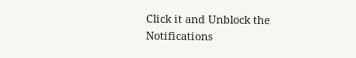Click it and Unblock the Notifications